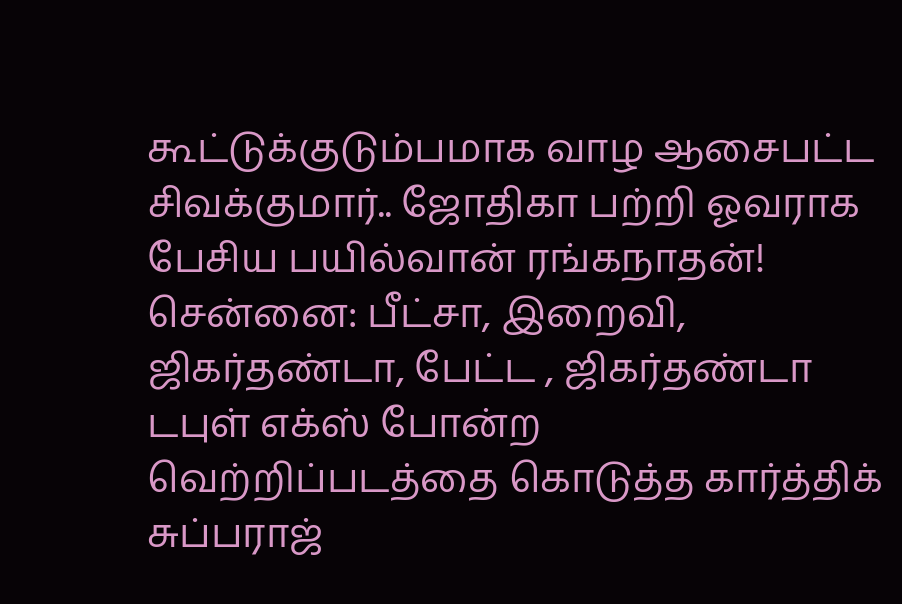கூட்டுக்குடும்பமாக வாழ ஆசைபட்ட சிவக்குமார்.. ஜோதிகா பற்றி ஓவராக பேசிய பயில்வான் ரங்கநாதன்!
சென்னை: பீட்சா, இறைவி, ஜிகர்தண்டா, பேட்ட , ஜிகர்தண்டா டபுள் எக்ஸ் போன்ற வெற்றிப்படத்தை கொடுத்த கார்த்திக் சுப்பராஜ்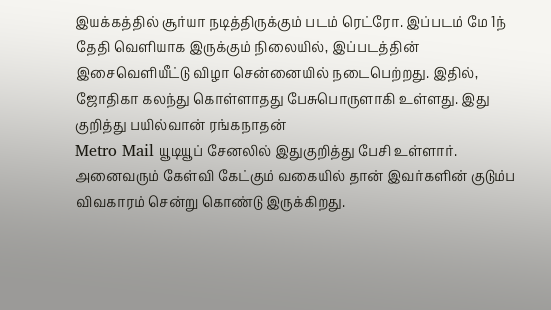இயக்கத்தில் சூர்யா நடித்திருக்கும் படம் ரெட்ரோ. இப்படம் மே 1ந் தேதி வெளியாக இருக்கும் நிலையில், இப்படத்தின் இசைவெளியீட்டு விழா சென்னையில் நடைபெற்றது. இதில், ஜோதிகா கலந்து கொள்ளாதது பேசுபொருளாகி உள்ளது. இது குறித்து பயில்வான் ரங்கநாதன்
Metro Mail யூடியூப் சேனலில் இதுகுறித்து பேசி உள்ளார்.
அனைவரும் கேள்வி கேட்கும் வகையில் தான் இவர்களின் குடும்ப விவகாரம் சென்று கொண்டு இருக்கிறது.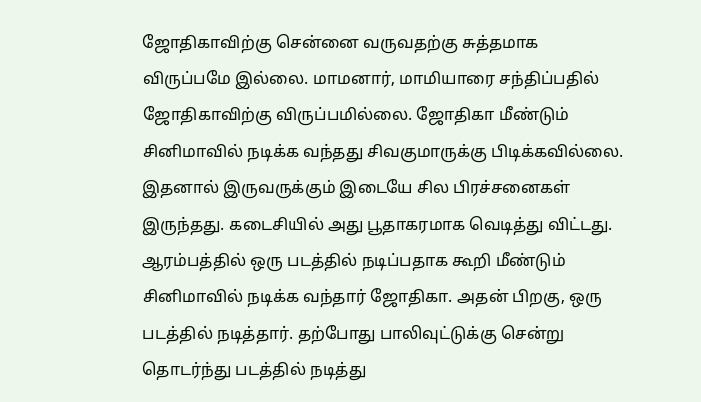ஜோதிகாவிற்கு சென்னை வருவதற்கு சுத்தமாக விருப்பமே இல்லை. மாமனார், மாமியாரை சந்திப்பதில் ஜோதிகாவிற்கு விருப்பமில்லை. ஜோதிகா மீண்டும் சினிமாவில் நடிக்க வந்தது சிவகுமாருக்கு பிடிக்கவில்லை. இதனால் இருவருக்கும் இடையே சில பிரச்சனைகள் இருந்தது. கடைசியில் அது பூதாகரமாக வெடித்து விட்டது. ஆரம்பத்தில் ஒரு படத்தில் நடிப்பதாக கூறி மீண்டும் சினிமாவில் நடிக்க வந்தார் ஜோதிகா. அதன் பிறகு, ஒரு படத்தில் நடித்தார். தற்போது பாலிவுட்டுக்கு சென்று தொடர்ந்து படத்தில் நடித்து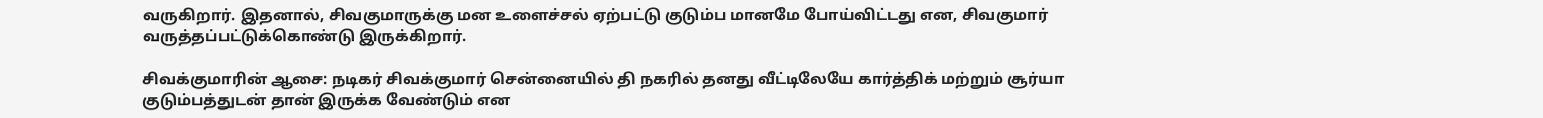வருகிறார். இதனால், சிவகுமாருக்கு மன உளைச்சல் ஏற்பட்டு குடும்ப மானமே போய்விட்டது என, சிவகுமார் வருத்தப்பட்டுக்கொண்டு இருக்கிறார்.

சிவக்குமாரின் ஆசை: நடிகர் சிவக்குமார் சென்னையில் தி நகரில் தனது வீட்டிலேயே கார்த்திக் மற்றும் சூர்யா குடும்பத்துடன் தான் இருக்க வேண்டும் என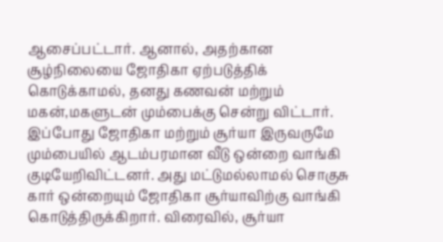ஆசைப்பட்டார். ஆனால், அதற்கான சூழ்நிலையை ஜோதிகா ஏற்படுத்திக் கொடுக்காமல், தனது கணவன் மற்றும் மகன்,மகளுடன் மும்பைக்கு சென்று விட்டார். இப்போது ஜோதிகா மற்றும் சூர்யா இருவருமே மும்பையில் ஆடம்பரமான வீடு ஒன்றை வாங்கி குடியேறிவிட்டனர். அது மட்டுமல்லாமல் சொகுசு கார் ஒன்றையும் ஜோதிகா சூர்யாவிற்கு வாங்கி கொடுத்திருக்கிறார். விரைவில், சூர்யா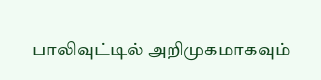பாலிவுட்டில் அறிமுகமாகவும்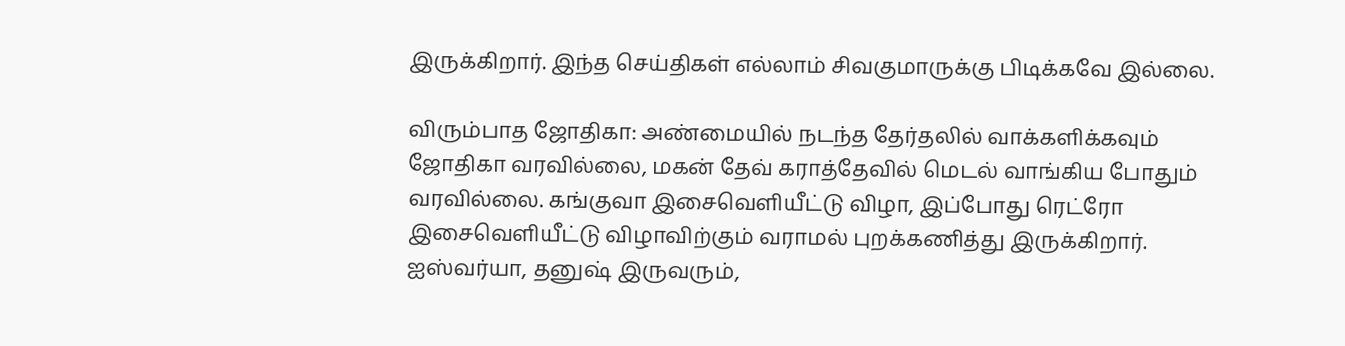இருக்கிறார். இந்த செய்திகள் எல்லாம் சிவகுமாருக்கு பிடிக்கவே இல்லை.

விரும்பாத ஜோதிகா: அண்மையில் நடந்த தேர்தலில் வாக்களிக்கவும் ஜோதிகா வரவில்லை, மகன் தேவ் கராத்தேவில் மெடல் வாங்கிய போதும் வரவில்லை. கங்குவா இசைவெளியீட்டு விழா, இப்போது ரெட்ரோ இசைவெளியீட்டு விழாவிற்கும் வராமல் புறக்கணித்து இருக்கிறார். ஐஸ்வர்யா, தனுஷ் இருவரும்,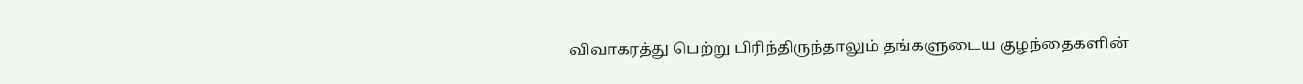விவாகரத்து பெற்று பிரிந்திருந்தாலும் தங்களுடைய குழந்தைகளின்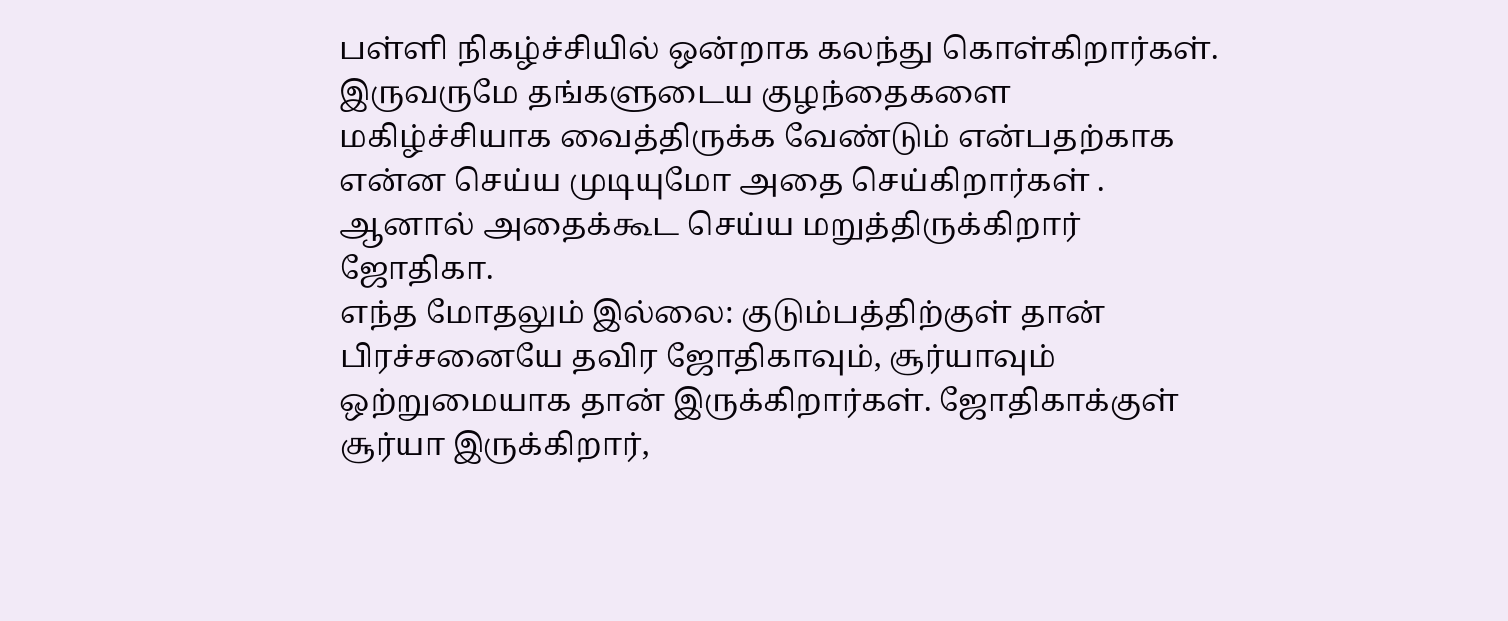பள்ளி நிகழ்ச்சியில் ஒன்றாக கலந்து கொள்கிறார்கள். இருவருமே தங்களுடைய குழந்தைகளை மகிழ்ச்சியாக வைத்திருக்க வேண்டும் என்பதற்காக என்ன செய்ய முடியுமோ அதை செய்கிறார்கள் . ஆனால் அதைக்கூட செய்ய மறுத்திருக்கிறார் ஜோதிகா.
எந்த மோதலும் இல்லை: குடும்பத்திற்குள் தான் பிரச்சனையே தவிர ஜோதிகாவும், சூர்யாவும் ஒற்றுமையாக தான் இருக்கிறார்கள். ஜோதிகாக்குள் சூர்யா இருக்கிறார்,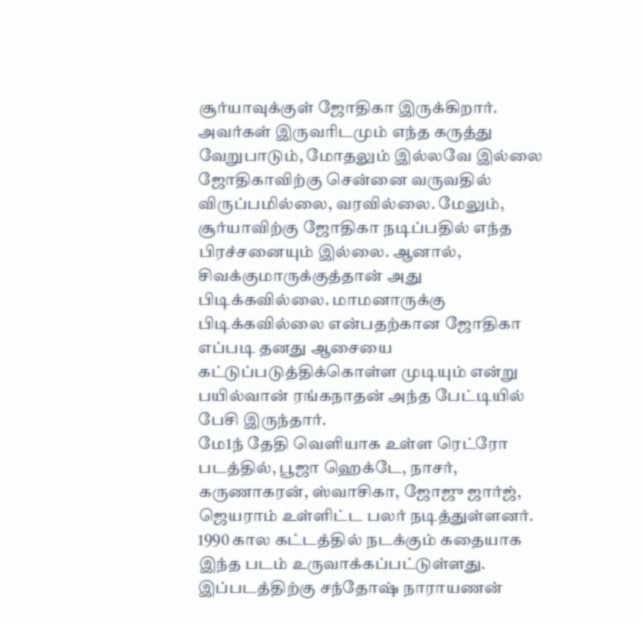சூர்யாவுக்குள் ஜோதிகா இருக்கிறார். அவர்கள் இருவரிடமும் எந்த கருத்து வேறுபாடும், மோதலும் இல்லவே இல்லை ஜோதிகாவிற்கு சென்னை வருவதில் விருப்பமில்லை, வரவில்லை. மேலும், சூர்யாவிற்கு ஜோதிகா நடிப்பதில் எந்த பிரச்சனையும் இல்லை. ஆனால், சிவக்குமாருக்குத்தான் அது பிடிக்கவில்லை. மாமனாருக்கு பிடிக்கவில்லை என்பதற்கான ஜோதிகா எப்படி தனது ஆசையை கட்டுப்படுத்திக்கொள்ள முடியும் என்று பயில்வான் ரங்கநாதன் அந்த பேட்டியில் பேசி இருந்தார்.
மே1ந் தேதி வெளியாக உள்ள ரெட்ரோ படத்தில், பூஜா ஹெக்டே, நாசர், கருணாகரன், ஸ்வாசிகா, ஜோஜு ஜார்ஜ், ஜெயராம் உள்ளிட்ட பலர் நடித்துள்ளனர். 1990 கால கட்டத்தில் நடக்கும் கதையாக இந்த படம் உருவாக்கப்பட்டுள்ளது. இப்படத்திற்கு சந்தோஷ் நாராயணன்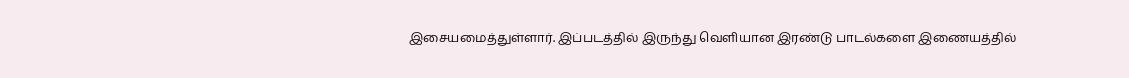இசையமைத்துள்ளார். இப்படத்தில் இருந்து வெளியான இரண்டு பாடல்களை இணையத்தில்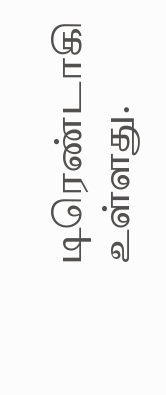டிரெண்டாகி உள்ளது.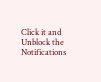Click it and Unblock the Notifications